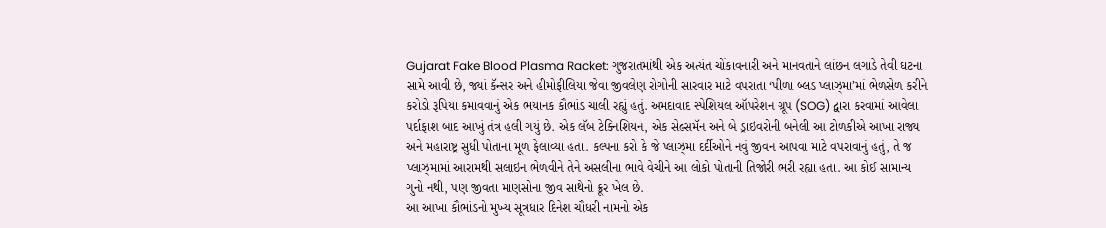Gujarat Fake Blood Plasma Racket: ગુજરાતમાંથી એક અત્યંત ચોંકાવનારી અને માનવતાને લાંછન લગાડે તેવી ઘટના સામે આવી છે, જ્યાં કૅન્સર અને હીમોફીલિયા જેવા જીવલેણ રોગોની સારવાર માટે વપરાતા ‘પીળા બ્લડ પ્લાઝ્મા’માં ભેળસેળ કરીને કરોડો રૂપિયા કમાવવાનું એક ભયાનક કૌભાંડ ચાલી રહ્યું હતું. અમદાવાદ સ્પેશિયલ ઑપરેશન ગ્રૂપ (SOG) દ્વારા કરવામાં આવેલા પર્દાફાશ બાદ આખું તંત્ર હલી ગયું છે. એક લૅબ ટેક્નિશિયન, એક સેલ્સમૅન અને બે ડ્રાઇવરોની બનેલી આ ટોળકીએ આખા રાજ્ય અને મહારાષ્ટ્ર સુધી પોતાના મૂળ ફેલાવ્યા હતા. કલ્પના કરો કે જે પ્લાઝ્મા દર્દીઓને નવું જીવન આપવા માટે વપરાવાનું હતું, તે જ પ્લાઝ્મામાં આરામથી સલાઇન ભેળવીને તેને અસલીના ભાવે વેચીને આ લોકો પોતાની તિજોરી ભરી રહ્યા હતા. આ કોઈ સામાન્ય ગુનો નથી, પણ જીવતા માણસોના જીવ સાથેનો ક્રૂર ખેલ છે.
આ આખા કૌભાંડનો મુખ્ય સૂત્રધાર દિનેશ ચૌધરી નામનો એક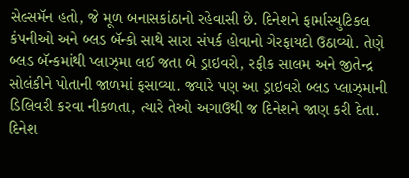સેલ્સમૅન હતો, જે મૂળ બનાસકાંઠાનો રહેવાસી છે. દિનેશને ફાર્માસ્યુટિકલ કંપનીઓ અને બ્લડ બૅન્કો સાથે સારા સંપર્ક હોવાનો ગેરફાયદો ઉઠાવ્યો. તેણે બ્લડ બૅન્કમાંથી પ્લાઝ્મા લઈ જતા બે ડ્રાઇવરો, રફીક સાલમ અને જીતેન્દ્ર સોલંકીને પોતાની જાળમાં ફસાવ્યા. જ્યારે પણ આ ડ્રાઇવરો બ્લડ પ્લાઝ્માની ડિલિવરી કરવા નીકળતા, ત્યારે તેઓ અગાઉથી જ દિનેશને જાણ કરી દેતા. દિનેશ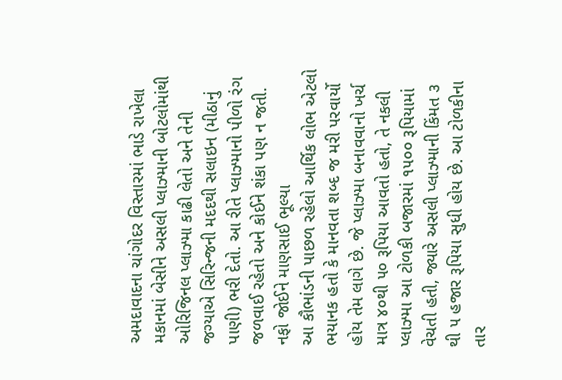અમદાવાદના ચાંગોદર વિસ્તારમાં ભાડે રાખેલા મકાનમાં બેસીને અસલી પ્લાઝ્માની બોટલોમાંથી ઓરિજિનલ પ્લાઝ્મા કાઢી લેતો અને તેની જગ્યાએ સિરિન્જની મદદથી સલાઇન (મીઠાનું પાણી) ભરી દેતો. આ રીતે પ્લાઝ્માનો પીળો રંગ જળવાઈ રહેતો અને કોઈને શંકા પણ ન જતી.
નફો જોઈને માણસાઈ ભૂલ્યા
આ કૌભાંડની પાછળ રહેલો આર્થિક લોભ એટલો ભયાનક હતો કે માનવતા શબ્દ જ મરી પરવાર્યો હોય તેમ લાગે છે. જે પ્લાઝ્મા બનાવવાનો ખર્ચ માત્ર ૪૦થી ૫૦ રૂપિયા આવતો હતો, તે નકલી પ્લાઝ્મા આ ટોળકી બજારમાં ૧૫૦૦ રૂપિયામાં વેચતી હતી, જ્યારે અસલી પ્લાઝ્માની કિંમત ૩ થી ૫ હજાર રૂપિયા સુધી હોય છે. આ ટોળકીના તાર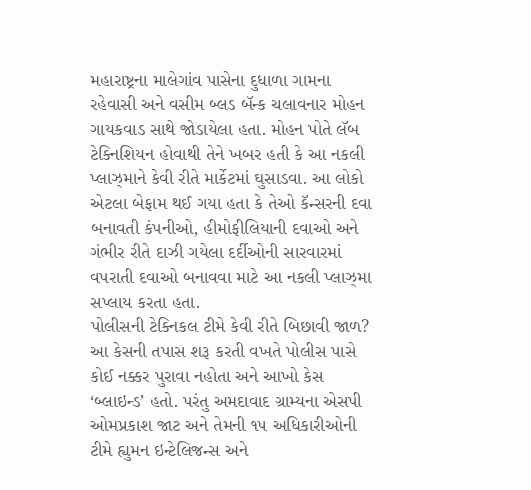મહારાષ્ટ્રના માલેગાંવ પાસેના દુધાળા ગામના રહેવાસી અને વસીમ બ્લડ બૅન્ક ચલાવનાર મોહન ગાયકવાડ સાથે જોડાયેલા હતા. મોહન પોતે લૅબ ટેક્નિશિયન હોવાથી તેને ખબર હતી કે આ નકલી પ્લાઝ્માને કેવી રીતે માર્કેટમાં ઘુસાડવા. આ લોકો એટલા બેફામ થઈ ગયા હતા કે તેઓ કૅન્સરની દવા બનાવતી કંપનીઓ, હીમોફીલિયાની દવાઓ અને ગંભીર રીતે દાઝી ગયેલા દર્દીઓની સારવારમાં વપરાતી દવાઓ બનાવવા માટે આ નકલી પ્લાઝ્મા સપ્લાય કરતા હતા.
પોલીસની ટેક્નિકલ ટીમે કેવી રીતે બિછાવી જાળ?
આ કેસની તપાસ શરૂ કરતી વખતે પોલીસ પાસે કોઈ નક્કર પુરાવા નહોતા અને આખો કેસ ‘બ્લાઇન્ડ’ હતો. પરંતુ અમદાવાદ ગ્રામ્યના એસપી ઓમપ્રકાશ જાટ અને તેમની ૧૫ અધિકારીઓની ટીમે હ્યુમન ઇન્ટેલિજન્સ અને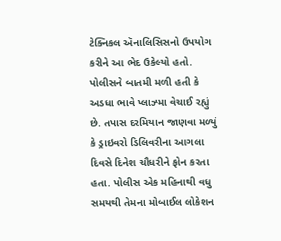ટેક્નિકલ ઍનાલિસિસનો ઉપયોગ કરીને આ ભેદ ઉકેલ્યો હતો. પોલીસને બાતમી મળી હતી કે અડધા ભાવે પ્લાઝ્મા વેચાઈ રહ્યું છે. તપાસ દરમિયાન જાણવા મળ્યું કે ડ્રાઇવરો ડિલિવરીના આગલા દિવસે દિનેશ ચૌધરીને ફોન કરતા હતા. પોલીસ એક મહિનાથી વધુ સમયથી તેમના મોબાઈલ લોકેશન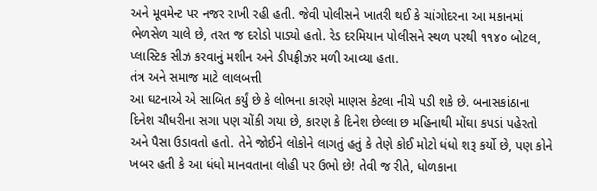અને મૂવમેન્ટ પર નજર રાખી રહી હતી. જેવી પોલીસને ખાતરી થઈ કે ચાંગોદરના આ મકાનમાં ભેળસેળ ચાલે છે, તરત જ દરોડો પાડ્યો હતો. રેડ દરમિયાન પોલીસને સ્થળ પરથી ૧૧૪૦ બોટલ, પ્લાસ્ટિક સીઝ કરવાનું મશીન અને ડીપફ્રીઝર મળી આવ્યા હતા.
તંત્ર અને સમાજ માટે લાલબત્તી
આ ઘટનાએ એ સાબિત કર્યું છે કે લોભના કારણે માણસ કેટલા નીચે પડી શકે છે. બનાસકાંઠાના દિનેશ ચૌધરીના સગા પણ ચોંકી ગયા છે, કારણ કે દિનેશ છેલ્લા છ મહિનાથી મોંઘા કપડાં પહેરતો અને પૈસા ઉડાવતો હતો. તેને જોઈને લોકોને લાગતું હતું કે તેણે કોઈ મોટો ધંધો શરૂ કર્યો છે, પણ કોને ખબર હતી કે આ ધંધો માનવતાના લોહી પર ઉભો છે! તેવી જ રીતે, ધોળકાના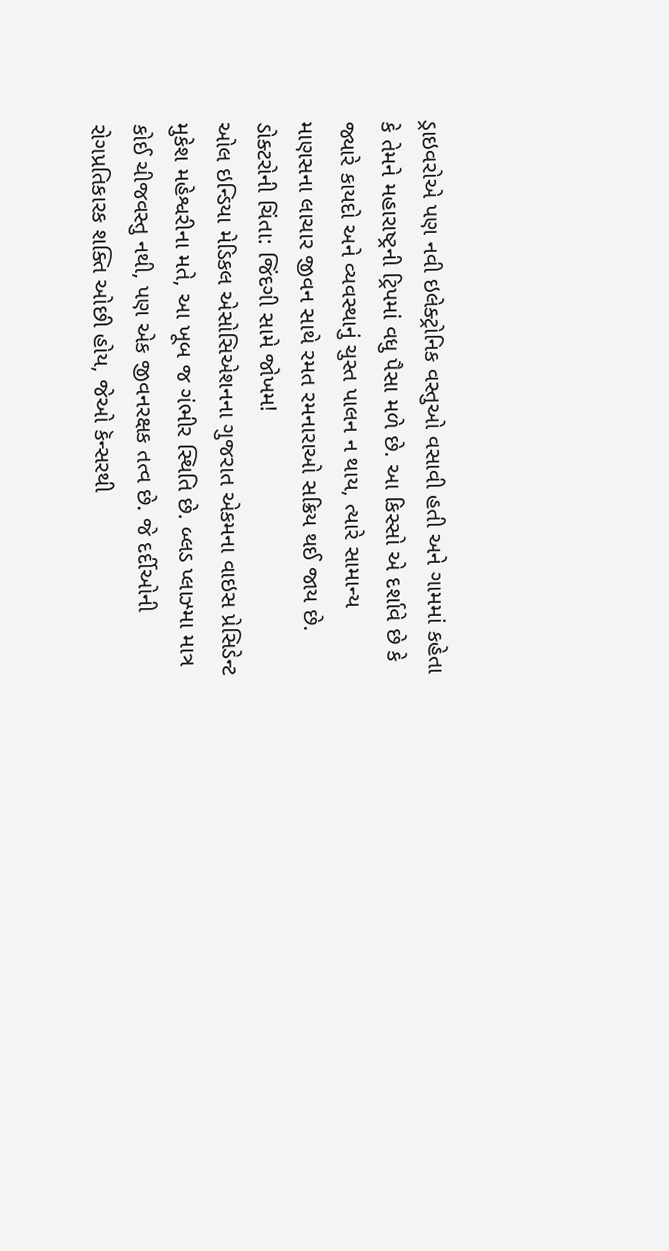ડ્રાઇવરોએ પણ નવી ઇલેક્ટ્રોનિક વસ્તુઓ વસાવી હતી અને ગામમાં કહેતા કે તેમને મહારાષ્ટ્રની ટ્રિપમાં વધુ પૈસા મળે છે. આ કિસ્સો એ દર્શાવે છે કે જ્યારે કાયદો અને વ્યવસ્થાનું ચુસ્ત પાલન ન થાય, ત્યારે સામાન્ય માણસના લાચાર જીવન સાથે રમત રમનારાઓ સક્રિય થઈ જાય છે.
ડોક્ટરોની ચિંતા: જિંદગી સામે જોખમ!
ઓલ ઇન્ડિયા મેડિકલ એસોસિએશનના ગુજરાત એકમના વાઇસ પ્રેસિડેન્ટ મુકેશ મહેશ્વરીના મતે, આ ખૂબ જ ગંભીર સ્થિતિ છે. બ્લડ પ્લાઝ્મા માત્ર કોઈ ચીજવસ્તુ નથી, પણ એક જીવનરક્ષક તત્વ છે. જે દર્દીઓની રોગપ્રતિકારક શક્તિ ઓછી હોય, જેઓ કૅન્સરથી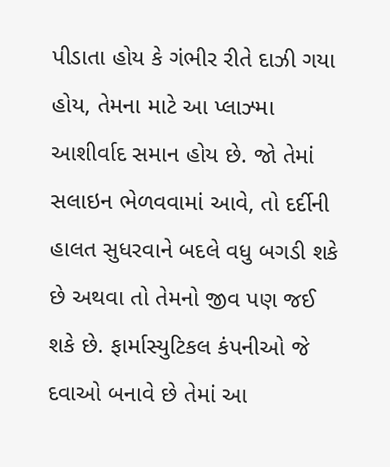પીડાતા હોય કે ગંભીર રીતે દાઝી ગયા હોય, તેમના માટે આ પ્લાઝ્મા આશીર્વાદ સમાન હોય છે. જો તેમાં સલાઇન ભેળવવામાં આવે, તો દર્દીની હાલત સુધરવાને બદલે વધુ બગડી શકે છે અથવા તો તેમનો જીવ પણ જઈ શકે છે. ફાર્માસ્યુટિકલ કંપનીઓ જે દવાઓ બનાવે છે તેમાં આ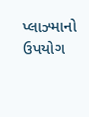પ્લાઝ્માનો ઉપયોગ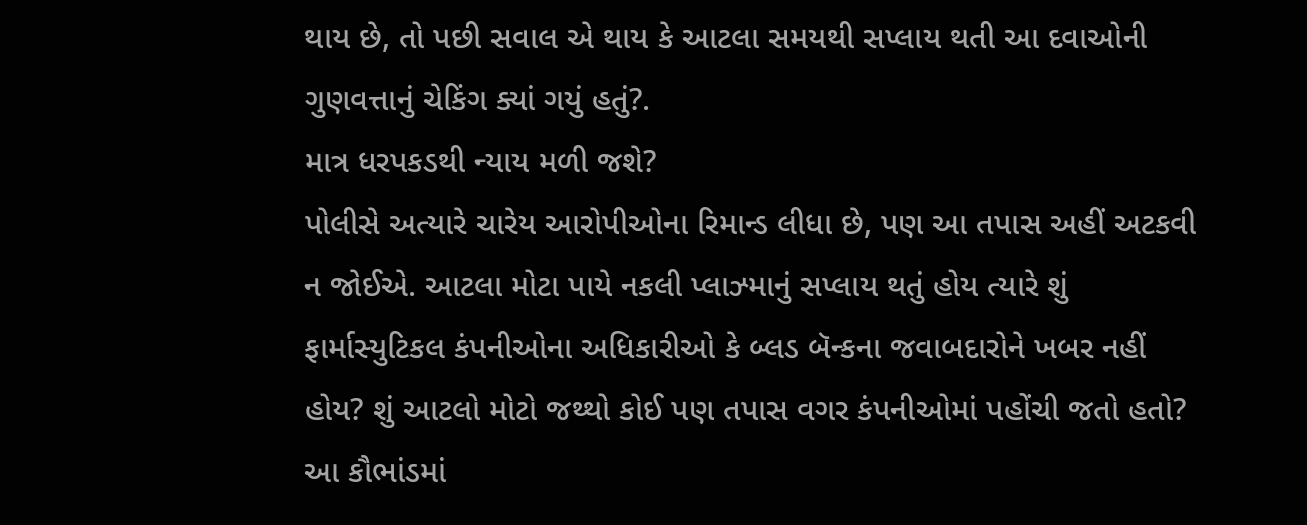થાય છે, તો પછી સવાલ એ થાય કે આટલા સમયથી સપ્લાય થતી આ દવાઓની ગુણવત્તાનું ચેકિંગ ક્યાં ગયું હતું?.
માત્ર ધરપકડથી ન્યાય મળી જશે?
પોલીસે અત્યારે ચારેય આરોપીઓના રિમાન્ડ લીધા છે, પણ આ તપાસ અહીં અટકવી ન જોઈએ. આટલા મોટા પાયે નકલી પ્લાઝ્માનું સપ્લાય થતું હોય ત્યારે શું ફાર્માસ્યુટિકલ કંપનીઓના અધિકારીઓ કે બ્લડ બૅન્કના જવાબદારોને ખબર નહીં હોય? શું આટલો મોટો જથ્થો કોઈ પણ તપાસ વગર કંપનીઓમાં પહોંચી જતો હતો? આ કૌભાંડમાં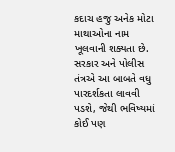કદાચ હજુ અનેક મોટા માથાઓના નામ ખૂલવાની શક્યતા છે. સરકાર અને પોલીસ તંત્રએ આ બાબતે વધુ પારદર્શકતા લાવવી પડશે, જેથી ભવિષ્યમાં કોઈ પણ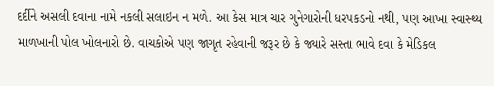દર્દીને અસલી દવાના નામે નકલી સલાઇન ન મળે. આ કેસ માત્ર ચાર ગુનેગારોની ધરપકડનો નથી, પણ આખા સ્વાસ્થ્ય માળખાની પોલ ખોલનારો છે. વાચકોએ પણ જાગૃત રહેવાની જરૂર છે કે જ્યારે સસ્તા ભાવે દવા કે મેડિકલ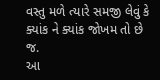વસ્તુ મળે ત્યારે સમજી લેવું કે ક્યાંક ને ક્યાંક જોખમ તો છે જ.
આ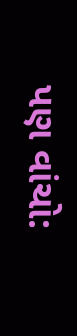પણ વાંચો: